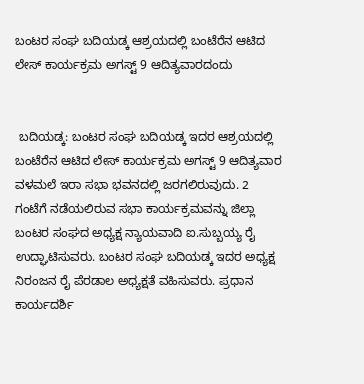ಬಂಟರ ಸಂಘ ಬದಿಯಡ್ಕ ಆಶ್ರಯದಲ್ಲಿ ಬಂಟೆರೆನ ಆಟಿದ ಲೇಸ್ ಕಾರ್ಯಕ್ರಮ ಅಗಸ್ಟ್ 9 ಆದಿತ್ಯವಾರದಂದು


 ಬದಿಯಡ್ಕ: ಬಂಟರ ಸಂಘ ಬದಿಯಡ್ಕ ಇದರ ಆಶ್ರಯದಲ್ಲಿ ಬಂಟೆರೆನ ಆಟಿದ ಲೇಸ್ ಕಾರ್ಯಕ್ರಮ ಅಗಸ್ಟ್ 9 ಆದಿತ್ಯವಾರ ವಳಮಲೆ ಇರಾ ಸಭಾ ಭವನದಲ್ಲಿ ಜರಗಲಿರುವುದು. 2 ಗಂಟೆಗೆ ನಡೆಯಲಿರುವ ಸಭಾ ಕಾರ್ಯಕ್ರಮವನ್ನು ಜಿಲ್ಲಾ ಬಂಟರ ಸಂಘದ ಅಧ್ಯಕ್ಷ ನ್ಯಾಯವಾದಿ ಐ.ಸುಬ್ಬಯ್ಯ ರೈ ಉದ್ಘಾಟಿಸುವರು. ಬಂಟರ ಸಂಘ ಬದಿಯಡ್ಕ ಇದರ ಅಧ್ಯಕ್ಷ ನಿರಂಜನ ರೈ ಪೆರಡಾಲ ಅಧ್ಯಕ್ಷತೆ ವಹಿಸುವರು. ಪ್ರಧಾನ ಕಾರ್ಯದರ್ಶಿ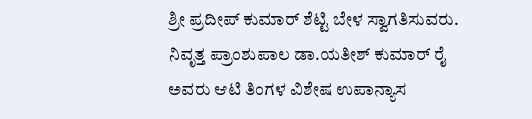ಶ್ರೀ ಪ್ರದೀಪ್ ಕುಮಾರ್ ಶೆಟ್ಟಿ ಬೇಳ ಸ್ವಾಗತಿಸುವರು. ನಿವೃತ್ತ ಪ್ರಾಂಶುಪಾಲ ಡಾ.ಯತೀಶ್ ಕುಮಾರ್ ರೈ ಅವರು ಆಟಿ ತಿಂಗಳ ವಿಶೇಷ ಉಪಾನ್ಯಾಸ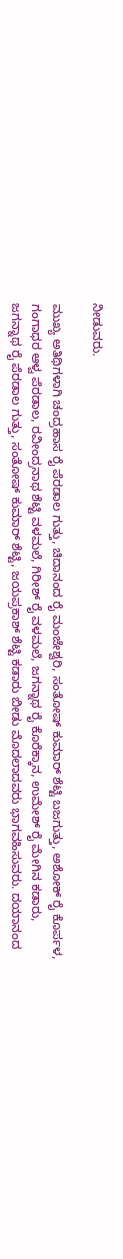ನೀಡುವರು.

ಮುಖ್ಯ ಅತಿಥಿಗಳಾಗಿ ಚಂದ್ರಹಾಸ ರೈ ಪೆರಡಾಲ ಗುತ್ತು, ಚಿದಾನಂದ ರೈ ಮಂಜೇಶ್ವರಿ, ಸಂತೋಷ್ ಕುಮಾರ್ ಶೆಟ್ಟಿ ಬಜಗುತ್ತು, ಅಶೋಕ್ ರೈ ಕೊರ್ಪಳ, ಗಂಗಾಧರ ಆಳ್ವ ಪೆರಡಾಲ, ರವೀಂದ್ರನಾಥ ಶೆಟ್ಟಿ ವಳಮಲೆ, ಗಿರೀಶ್ ರೈ ವಳಮಲೆ, ಜಗನ್ನಾಥ ರೈ ಕೊರೆಕ್ಕಾನ, ಉಮೇಶ್ ರೈ ಮೇಗಿನ ಕಡಾರು, ಜಗನ್ನಾಥ ರೈ ಪೆರಡಾಲ ಗುತ್ತು, ಸಂತೋಷ್ ಕುಮಾರ್ ಶೆಟ್ಟಿ, ಜಯಪ್ರಕಾಶ್ ಶೆಟ್ಟಿ ಕಡಾರು ಬೀಡು ಮೊದಲಾದವರು ಭಾಗವಹಿಸುವರು. ದಯಾನಂದ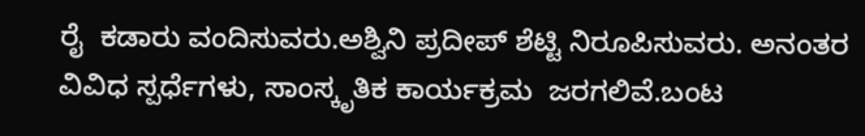ರೈ  ಕಡಾರು ವಂದಿಸುವರು.ಅಶ್ವಿನಿ ಪ್ರದೀಪ್ ಶೆಟ್ಟಿ ನಿರೂಪಿಸುವರು. ಅನಂತರ ವಿವಿಧ ಸ್ಪರ್ಧೆಗಳು, ಸಾಂಸ್ಕೃತಿಕ ಕಾರ್ಯಕ್ರಮ  ಜರಗಲಿವೆ.ಬಂಟ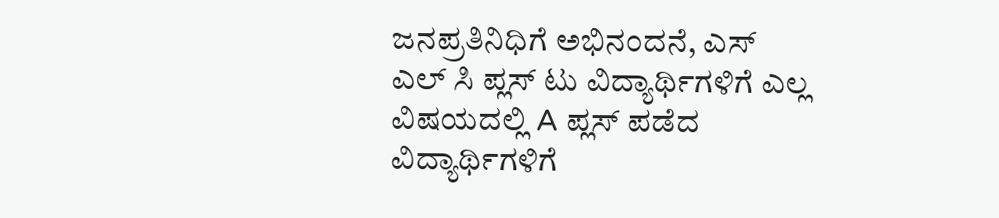ಜನಪ್ರತಿನಿಧಿಗೆ ಅಭಿನಂದನೆ, ಎಸ್ ಎಲ್ ಸಿ ಪ್ಲಸ್ ಟು ವಿದ್ಯಾರ್ಥಿಗಳಿಗೆ ಎಲ್ಲ ವಿಷಯದಲ್ಲಿ A ಪ್ಲಸ್ ಪಡೆದ ವಿದ್ಯಾರ್ಥಿಗಳಿಗೆ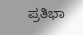ಪ್ರತಿಭಾ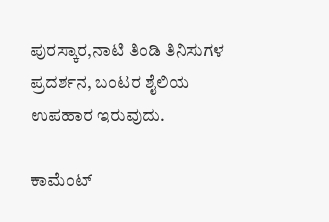ಪುರಸ್ಕಾರ,ನಾಟಿ ತಿಂಡಿ ತಿನಿಸುಗಳ ಪ್ರದರ್ಶನ, ಬಂಟರ ಶೈಲಿಯ ಉಪಹಾರ ಇರುವುದು.

ಕಾಮೆಂಟ್‌‌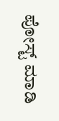ಪೋಸ್ಟ್‌ ಮಾಡಿ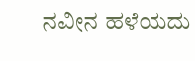ನವೀನ ಹಳೆಯದು